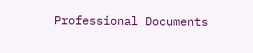Professional Documents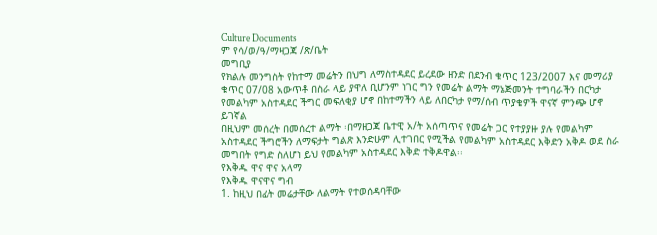Culture Documents
ም የሳ/ወ/ዓ/ማዛጋጃ /ጽ/ቤት
መግቢያ
የክልሉ መንግስት የከተማ መሬትን በህግ ለማስተዳደር ይረደው ዘንድ በደንብ ቁጥር 123/2007 እና መማሪያ
ቁጥር 07/08 አውጥቶ በስራ ላይ ያዋለ ቢሆንም ነገር ግን የመሬት ልማት ማኔጅመንት ተግባራችን በርካታ
የመልካም አስተዳደር ችግር መፍለቂያ ሆኖ በከተማችን ላይ ለበርካታ የማ/ሰብ ጥያቄዎች ዋናኛ ምንጭ ሆኖ
ይገኛል
በዚህም መሰረት በመሰረተ ልማት ፡በማዘጋጃ ቤተዊ አ/ት አሰጣጥና የመሬት ጋር የተያያዙ ያሉ የመልካም
አስተዳደር ችግሮችን ለማፍታት ግልጽ እንድሁም ሊተገበር የሚችል የመልካም አስተዳደር እቅድን አቅዶ ወደ ስራ
መግበት የግድ ስለሆነ ይህ የመልካም አስተዳደር እቅድ ተቅዶዋል፡፡
የእቅዱ ዋና ዋና አላማ
የእቅዱ ዋናዋና ግብ
1. ከዚህ በፊት መሬታቸው ለልማት የተወሰዳባቸው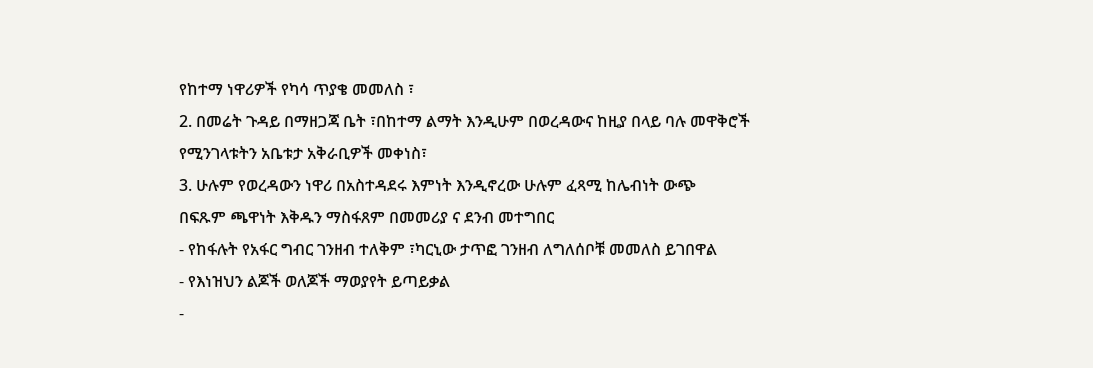የከተማ ነዋሪዎች የካሳ ጥያቄ መመለስ ፣
2. በመሬት ጉዳይ በማዘጋጃ ቤት ፣በከተማ ልማት እንዲሁም በወረዳውና ከዚያ በላይ ባሉ መዋቅሮች
የሚንገላቱትን አቤቱታ አቅራቢዎች መቀነስ፣
3. ሁሉም የወረዳውን ነዋሪ በአስተዳደሩ እምነት እንዲኖረው ሁሉም ፈጻሚ ከሌብነት ውጭ
በፍጹም ጫዋነት እቅዱን ማስፋጸም በመመሪያ ና ደንብ መተግበር
- የከፋሉት የአፋር ግብር ገንዘብ ተለቅም ፣ካርኒው ታጥፎ ገንዘብ ለግለሰቦቹ መመለስ ይገበዋል
- የእነዝህን ልጆች ወለጆች ማወያየት ይጣይቃል
-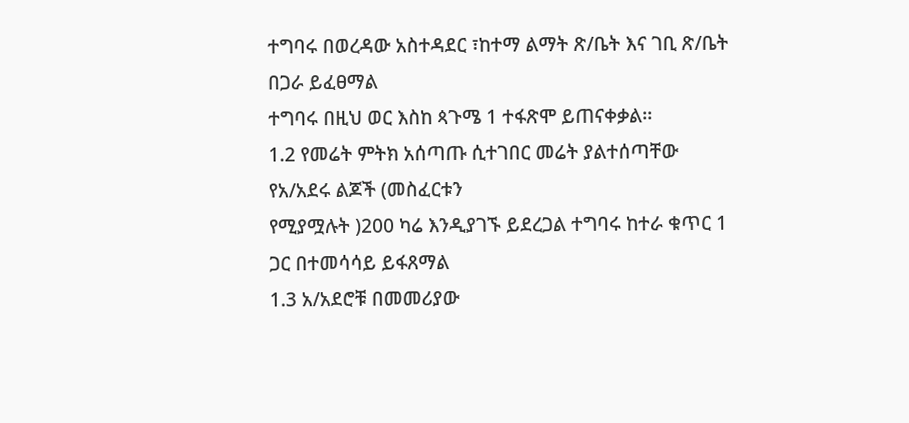ተግባሩ በወረዳው አስተዳደር ፣ከተማ ልማት ጽ/ቤት እና ገቢ ጽ/ቤት በጋራ ይፈፀማል
ተግባሩ በዚህ ወር እስከ ጳጉሜ 1 ተፋጽሞ ይጠናቀቃል፡፡
1.2 የመሬት ምትክ አሰጣጡ ሲተገበር መሬት ያልተሰጣቸው የአ/አደሩ ልጆች (መስፈርቱን
የሚያሟሉት )200 ካሬ እንዲያገኙ ይደረጋል ተግባሩ ከተራ ቁጥር 1 ጋር በተመሳሳይ ይፋጸማል
1.3 አ/አደሮቹ በመመሪያው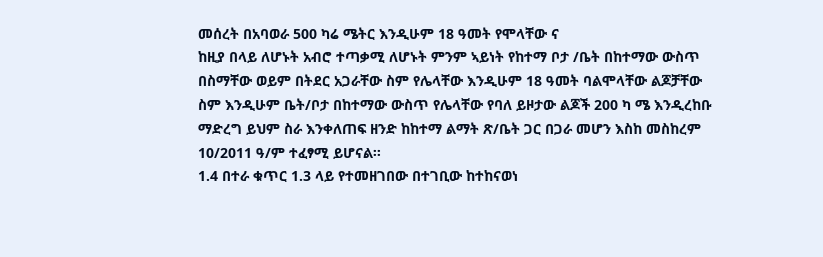መሰረት በአባወራ 500 ካሬ ሜትር እንዲሁም 18 ዓመት የሞላቸው ና
ከዚያ በላይ ለሆኑት አብሮ ተጣቃሚ ለሆኑት ምንም ኣይነት የከተማ ቦታ /ቤት በከተማው ውስጥ
በስማቸው ወይም በትደር አጋራቸው ስም የሌላቸው እንዲሁም 18 ዓመት ባልሞላቸው ልጆቻቸው
ስም እንዲሁም ቤት/ቦታ በከተማው ውስጥ የሌላቸው የባለ ይዞታው ልጆች 200 ካ ሜ እንዲረከቡ
ማድረግ ይህም ስራ እንቀለጠፍ ዘንድ ከከተማ ልማት ጽ/ቤት ጋር በጋራ መሆን እስከ መስከረም
10/2011 ዓ/ም ተፈፃሚ ይሆናል፡፡
1.4 በተራ ቁጥር 1.3 ላይ የተመዘገበው በተገቢው ከተከናወነ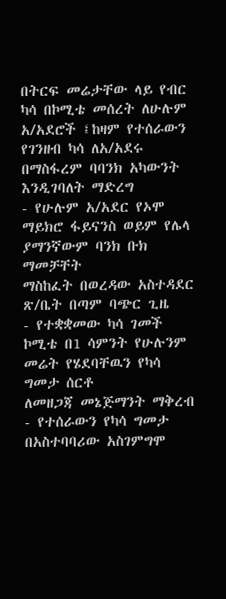በትርፍ መሬታቸው ላይ የብር
ካሳ በኮሚቴ መሰረት ለሁሉም አ/አደሮች ፤ከዛም የተሰራውን የገንዘብ ካሳ ለአ/አደሩ
በማስፋረም ባባንክ አካውንት እንዲገባለት ማድረግ
- የሁሉም አ/አደር የኦሞ ማይክሮ ፋይናንስ ወይም የሌላ ያማንኛውም ባንክ ቡክ ማመቻቸት
ማስከፈት በወረዳው አስተዳደር ጽ/ቤት በጣም ባጭር ጊዜ
- የተቋቋመው ካሳ ገመች ኮሚቴ በ1 ሳምንት የሁሉንም መሬት የሄደባቸዉን የካሳ ግመታ ሰርቶ
ለመዘጋጃ መኔጅማንት ማቅረብ
- የተሰራውን የካሳ ግመታ በአስተባባሪው አስገምግሞ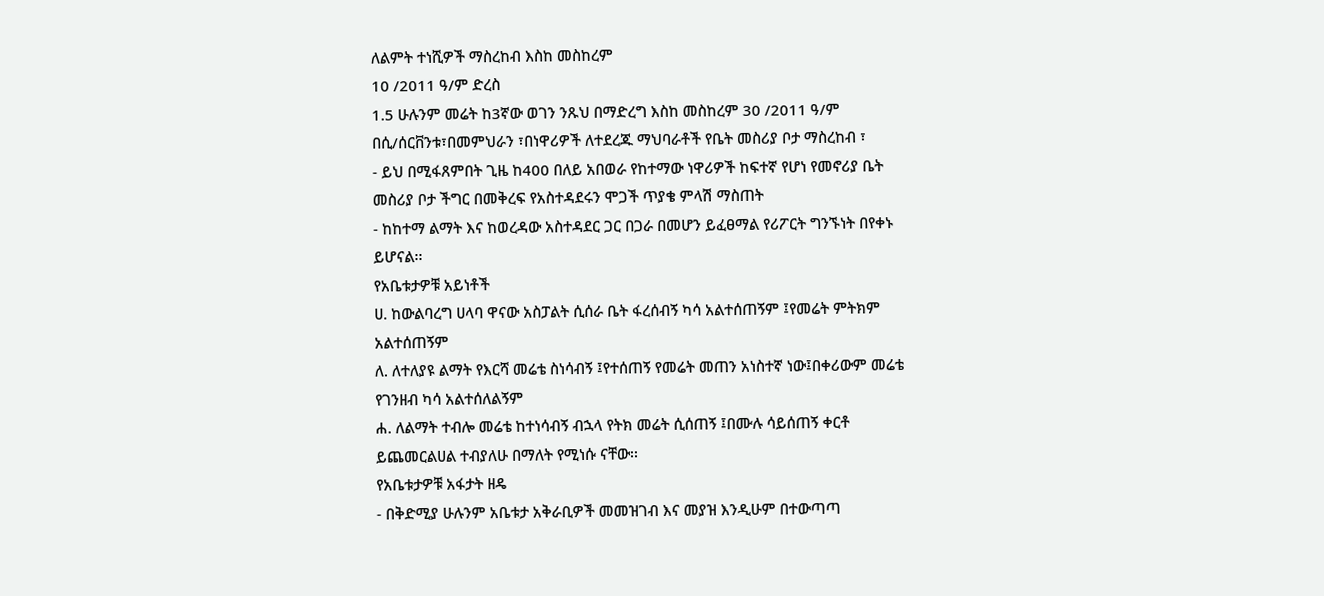ለልምት ተነሺዎች ማስረከብ እስከ መስከረም
10 /2011 ዓ/ም ድረስ
1.5 ሁሉንም መሬት ከ3ኛው ወገን ንጹህ በማድረግ እስከ መስከረም 30 /2011 ዓ/ም
በሲ/ሰርቨንቱ፣በመምህራን ፣በነዋሪዎች ለተደረጁ ማህባራቶች የቤት መስሪያ ቦታ ማስረከብ ፣
- ይህ በሚፋጸምበት ጊዜ ከ400 በለይ አበወራ የከተማው ነዋሪዎች ከፍተኛ የሆነ የመኖሪያ ቤት
መስሪያ ቦታ ችግር በመቅረፍ የአስተዳደሩን ሞጋች ጥያቄ ምላሽ ማስጠት
- ከከተማ ልማት እና ከወረዳው አስተዳደር ጋር በጋራ በመሆን ይፈፀማል የሪፖርት ግንኙነት በየቀኑ
ይሆናል፡፡
የአቤቱታዎቹ አይነቶች
ሀ. ከውልባረግ ሀላባ ዋናው አስፓልት ሲሰራ ቤት ፋረሰብኝ ካሳ አልተሰጠኝም ፤የመሬት ምትክም
አልተሰጠኝም
ለ. ለተለያዩ ልማት የእርሻ መሬቴ ስነሳብኝ ፤የተሰጠኝ የመሬት መጠን አነስተኛ ነው፤በቀሪውም መሬቴ
የገንዘብ ካሳ አልተሰለልኝም
ሐ. ለልማት ተብሎ መሬቴ ከተነሳብኝ ብኋላ የትክ መሬት ሲሰጠኝ ፤በሙሉ ሳይሰጠኝ ቀርቶ
ይጨመርልሀል ተብያለሁ በማለት የሚነሱ ናቸው፡፡
የአቤቱታዎቹ አፋታት ዘዴ
- በቅድሚያ ሁሉንም አቤቱታ አቅራቢዎች መመዝገብ እና መያዝ እንዲሁም በተውጣጣ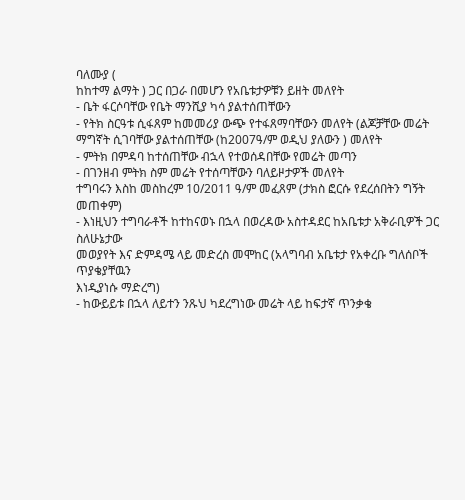ባለሙያ (
ከከተማ ልማት ) ጋር በጋራ በመሆን የአቤቱታዎቹን ይዘት መለየት
- ቤት ፋርሶባቸው የቤት ማንሺያ ካሳ ያልተሰጠቸውን
- የትክ ስርዓቱ ሲፋጸም ከመመሪያ ውጭ የተፋጸማባቸውን መለየት (ልጆቻቸው መሬት
ማግኛት ሲገባቸው ያልተሰጠቸው (ከ2007ዓ/ም ወዲህ ያለውን ) መለየት
- ምትክ በምዳባ ከተሰጠቸው ብኋላ የተወሰዳበቸው የመሬት መጣን
- በገንዘብ ምትክ ስም መሬት የተሰጣቸውን ባለይዞታዎች መለየት
ተግባሩን እስከ መስከረም 10/2011 ዓ/ም መፈጸም (ታክስ ፎርሱ የደረሰበትን ግኝት
መጠቀም)
- እነዚህን ተግባራቶች ከተከናወኑ በኋላ በወረዳው አስተዳደር ከአቤቱታ አቅራቢዎች ጋር ስለሁኔታው
መወያየት እና ድምዳሜ ላይ መድረስ መሞከር (አላግባብ አቤቱታ የአቀረቡ ግለሰቦች ጥያቄያቸዉን
እነዲያነሱ ማድረግ)
- ከውይይቱ በኋላ ለይተን ንጹህ ካደረግነው መሬት ላይ ከፍታኛ ጥንቃቄ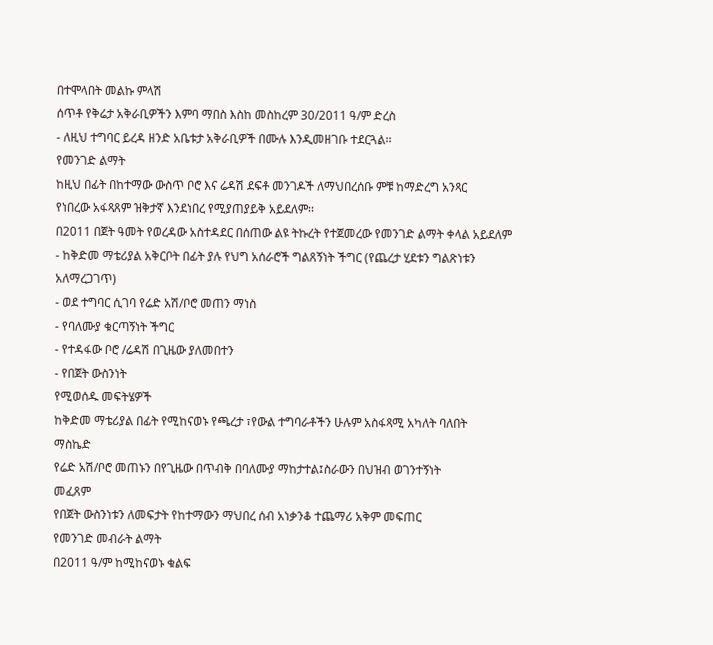በተሞላበት መልኩ ምላሽ
ሰጥቶ የቅሬታ አቅራቢዎችን እምባ ማበስ እስከ መስከረም 30/2011 ዓ/ም ድረስ
- ለዚህ ተግባር ይረዳ ዘንድ አቤቱታ አቅራቢዎች በሙሉ እንዲመዘገቡ ተደርጓል፡፡
የመንገድ ልማት
ከዚህ በፊት በከተማው ውስጥ ቦሮ እና ሬዳሽ ደፍቶ መንገዶች ለማህበረሰቡ ምቹ ከማድረግ አንጻር
የነበረው አፋጻጸም ዝቅታኛ እንደነበረ የሚያጠያይቅ አይደለም፡፡
በ2011 በጀት ዓመት የወረዳው አስተዳደር በሰጠው ልዩ ትኩረት የተጀመረው የመንገድ ልማት ቀላል አይደለም
- ከቅድመ ማቴሪያል አቅርቦት በፊት ያሉ የህግ አሰራሮች ግልጸኝነት ችግር (የጨረታ ሂደቱን ግልጽነቱን
አለማረጋገጥ)
- ወደ ተግባር ሲገባ የሬድ አሽ/ቦሮ መጠን ማነስ
- የባለሙያ ቁርጣኝነት ችግር
- የተዳፋው ቦሮ /ሬዳሽ በጊዜው ያለመበተን
- የበጀት ውስንነት
የሚወሰዱ መፍትሄዎች
ከቅድመ ማቴሪያል በፊት የሚከናወኑ የጫረታ ፣የውል ተግባራቶችን ሁሉም አስፋጻሚ አካለት ባለበት
ማስኬድ
የሬድ አሽ/ቦሮ መጠኑን በየጊዜው በጥብቅ በባለሙያ ማከታተል፤ስራውን በህዝብ ወገንተኝነት
መፈጸም
የበጀት ውስንነቱን ለመፍታት የከተማውን ማህበረ ሰብ አነቃንቆ ተጨማሪ አቅም መፍጠር
የመንገድ መብራት ልማት
በ2011 ዓ/ም ከሚከናወኑ ቁልፍ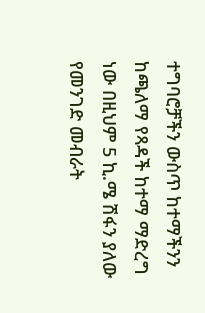ተግባሮቻችን ውስጥ ከተማችንን ከጫለማ የጻዳች ከተማ ማድረግ
ነው በዚህም 5 ኪ.ሜ ሽፋን ያለው የመንገድ መብራት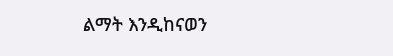ልማት እንዲከናወን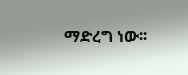ማድረግ ነው፡፡